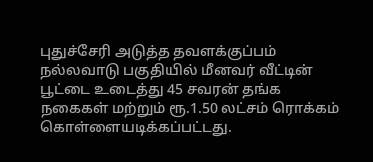புதுச்சேரி அடுத்த தவளக்குப்பம் நல்லவாடு பகுதியில் மீனவர் வீட்டின் பூட்டை உடைத்து 45 சவரன் தங்க நகைகள் மற்றும் ரூ.1.50 லட்சம் ரொக்கம் கொள்ளையடிக்கப்பட்டது.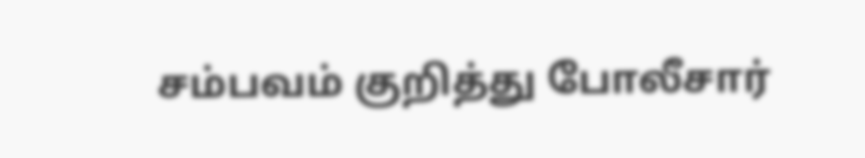சம்பவம் குறித்து போலீசார்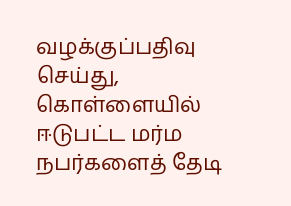வழக்குப்பதிவு செய்து, கொள்ளையில் ஈடுபட்ட மர்ம நபர்களைத் தேடி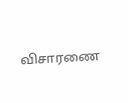விசாரணை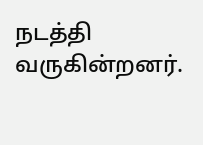நடத்தி வருகின்றனர்.